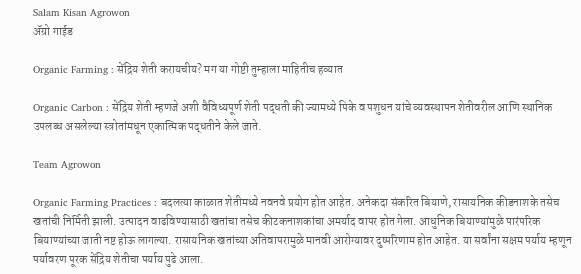Salam Kisan Agrowon
ॲग्रो गाईड

Organic Farming : सेंद्रिय शेती करायचीय? मग या गोष्टी तुम्हाला माहितीच हव्यात

Organic Carbon : सेंद्रिय शेती म्हणजे अशी वैविध्यपूर्ण शेती पद्धती की ज्यामध्ये पिके व पशुधन यांचे व्यवस्थापन शेतीवरील आणि स्थानिक उपलब्ध असलेल्या स्त्रोतांमधून एकात्मिक पद्धतीने केले जाते.

Team Agrowon

Organic Farming Practices : बदलत्या काळात शेतीमध्ये नवनवे प्रयोग होत आहेत. अनेकदा संकरित बियाणे, रासायनिक कीडनाशके तसेच खतांची निर्मिती झाली. उत्पादन वाढविण्यासाठी खतांचा तसेच कीटकनाशकांचा अमर्याद वापर होत गेला. आधुनिक बियाण्यांमुळे पारंपरिक बियाण्यांच्या जाती नष्ट होऊ लागल्या. रासायनिक खतांच्या अतिवापरामुळे मानवी आरोग्यावर दुष्परिणाम होत आहेत. या सर्वांना सक्षम पर्याय म्हणून पर्यावरण पूरक सेंद्रिय शेतीचा पर्याय पुढे आला.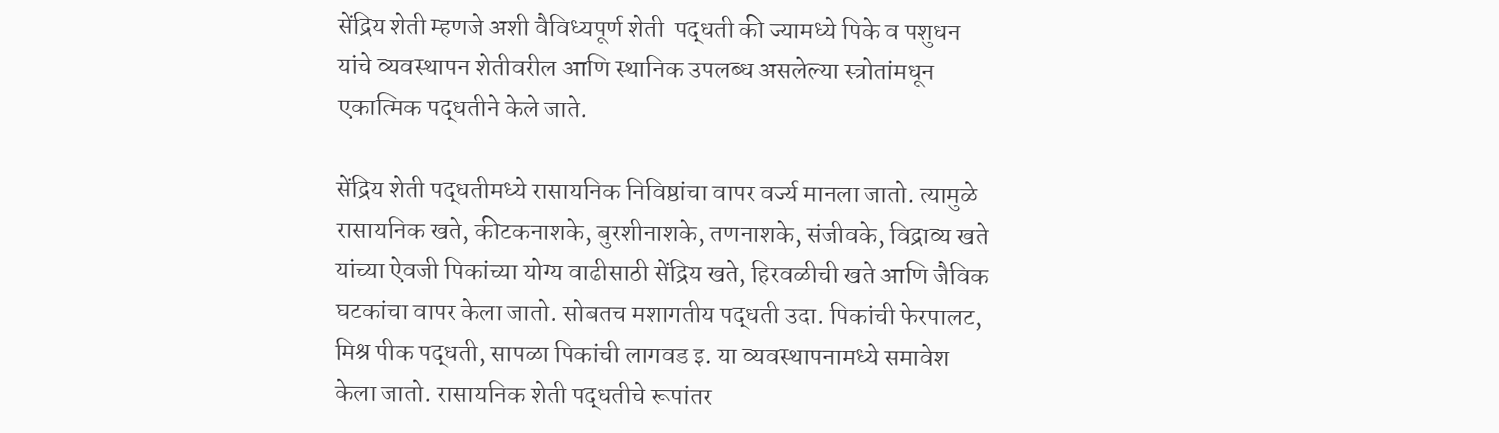सेंद्रिय शेती म्हणजे अशी वैविध्यपूर्ण शेती  पद्धती की ज्यामध्ये पिके व पशुधन यांचे व्यवस्थापन शेतीवरील आणि स्थानिक उपलब्ध असलेल्या स्त्रोतांमधून एकात्मिक पद्धतीने केले जाते.

सेंद्रिय शेती पद्धतीमध्ये रासायनिक निविष्ठांचा वापर वर्ज्य मानला जातो. त्यामुळे रासायनिक खते, कीटकनाशके, बुरशीनाशके, तणनाशके, संजीवके, विद्राव्य खते यांच्या ऐवजी पिकांच्या योग्य वाढीसाठी सेंद्रिय खते, हिरवळीची खते आणि जैविक घटकांचा वापर केला जातो. सोबतच मशागतीय पद्धती उदा. पिकांची फेरपालट, मिश्र पीक पद्धती, सापळा पिकांची लागवड इ. या व्यवस्थापनामध्ये समावेश केला जातो. रासायनिक शेती पद्धतीचे रूपांतर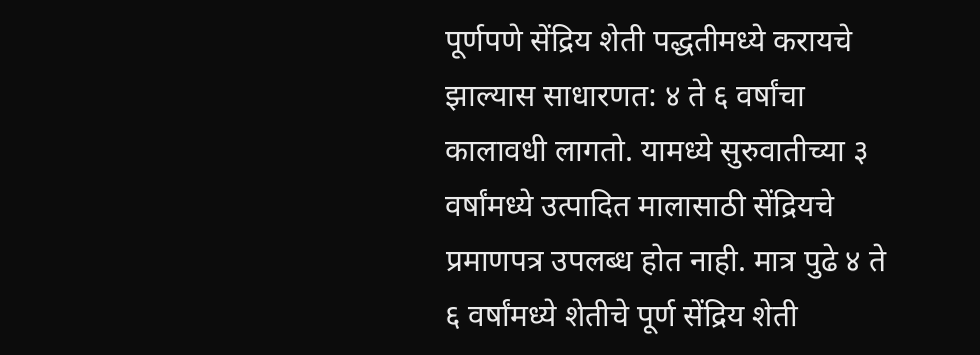पूर्णपणे सेंद्रिय शेती पद्धतीमध्ये करायचे झाल्यास साधारणत: ४ ते ६ वर्षांचा कालावधी लागतो. यामध्ये सुरुवातीच्या ३ वर्षांमध्ये उत्पादित मालासाठी सेंद्रियचे प्रमाणपत्र उपलब्ध होत नाही. मात्र पुढे ४ ते ६ वर्षांमध्ये शेतीचे पूर्ण सेंद्रिय शेती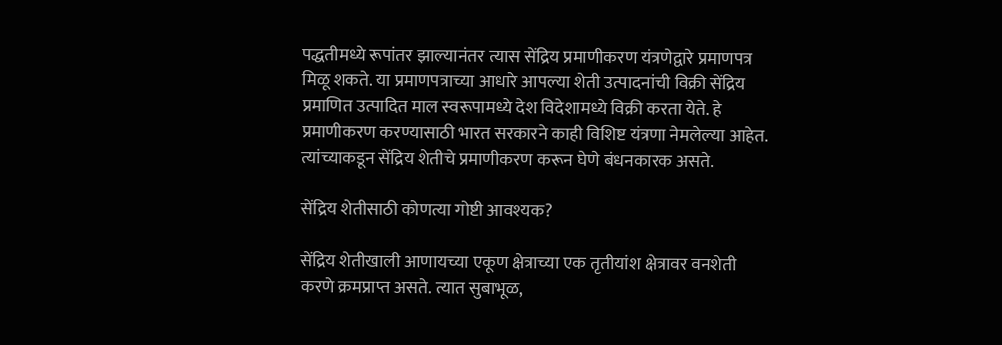पद्धतीमध्ये रूपांतर झाल्यानंतर त्यास सेंद्रिय प्रमाणीकरण यंत्रणेद्वारे प्रमाणपत्र मिळू शकते. या प्रमाणपत्राच्या आधारे आपल्या शेती उत्पादनांची विक्री सेंद्रिय प्रमाणित उत्पादित माल स्वरूपामध्ये देश विदेशामध्ये विक्री करता येते. हे प्रमाणीकरण करण्यासाठी भारत सरकारने काही विशिष्ट यंत्रणा नेमलेल्या आहेत. त्यांच्याकडून सेंद्रिय शेतीचे प्रमाणीकरण करून घेणे बंधनकारक असते.

सेंद्रिय शेतीसाठी कोणत्या गोष्टी आवश्यक?

सेंद्रिय शेतीखाली आणायच्या एकूण क्षेत्राच्या एक तृतीयांश क्षेत्रावर वनशेती करणे क्रमप्राप्त असते. त्यात सुबाभूळ,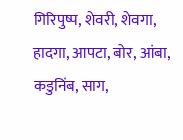गिरिपुष्प, शेवरी, शेवगा, हादगा, आपटा, बोर, आंबा, कडुनिंब, साग,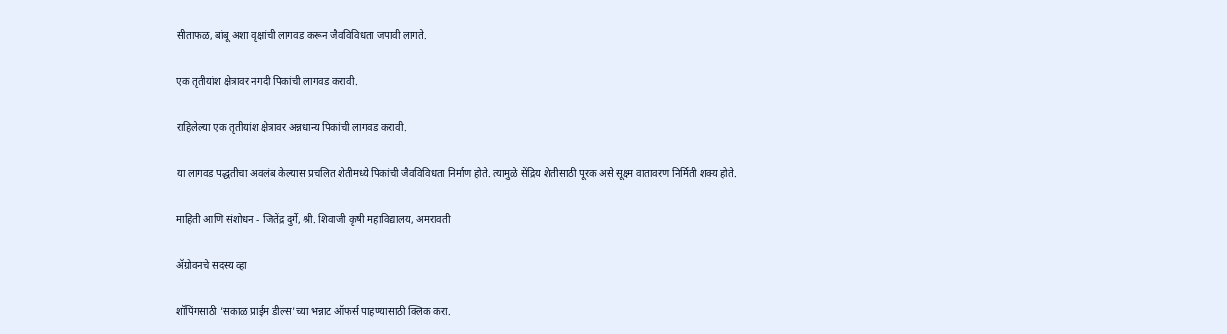सीताफळ, बांबू अशा वृक्षांची लागवड करून जैवविविधता जपावी लागते.

एक तृतीयांश क्षेत्रावर नगदी पिकांची लागवड करावी.

राहिलेल्या एक तृतीयांश क्षेत्रावर अन्नधान्य पिकांची लागवड करावी.

या लागवड पद्धतीचा अवलंब केल्यास प्रचलित शेतीमध्ये पिकांची जैवविविधता निर्माण होते. त्यामुळे सेंद्रिय शेतीसाठी पूरक असे सूक्ष्म वातावरण निर्मिती शक्य होते.

माहिती आणि संशोधन - जितेंद्र दुर्गे, श्री. शिवाजी कृषी महाविद्यालय, अमरावती

ॲग्रोवनचे सदस्य व्हा

शॉपिंगसाठी 'सकाळ प्राईम डील्स'च्या भन्नाट ऑफर्स पाहण्यासाठी क्लिक करा.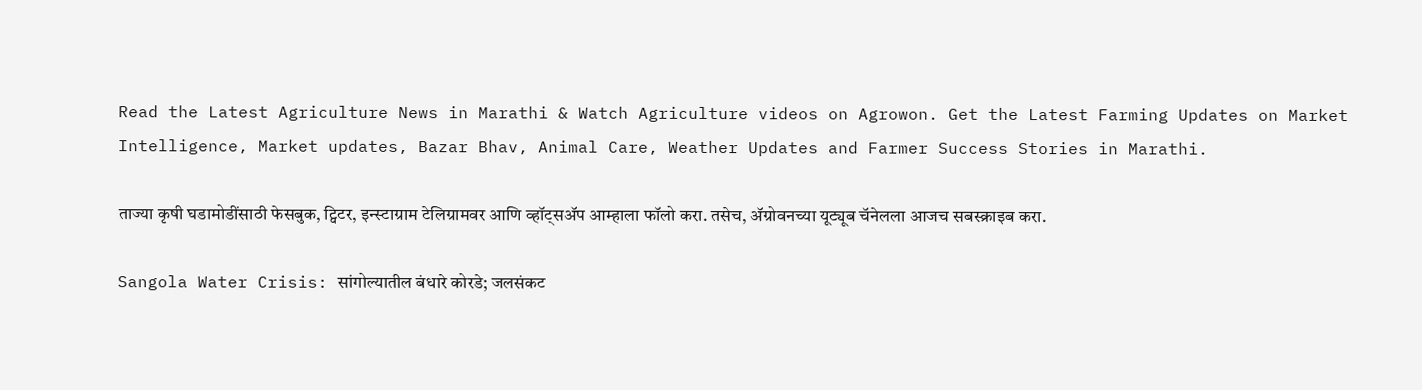Read the Latest Agriculture News in Marathi & Watch Agriculture videos on Agrowon. Get the Latest Farming Updates on Market Intelligence, Market updates, Bazar Bhav, Animal Care, Weather Updates and Farmer Success Stories in Marathi.

ताज्या कृषी घडामोडींसाठी फेसबुक, ट्विटर, इन्स्टाग्राम टेलिग्रामवर आणि व्हॉट्सॲप आम्हाला फॉलो करा. तसेच, ॲग्रोवनच्या यूट्यूब चॅनेलला आजच सबस्क्राइब करा.

Sangola Water Crisis: सांगोल्यातील बंधारे कोरडे; जलसंकट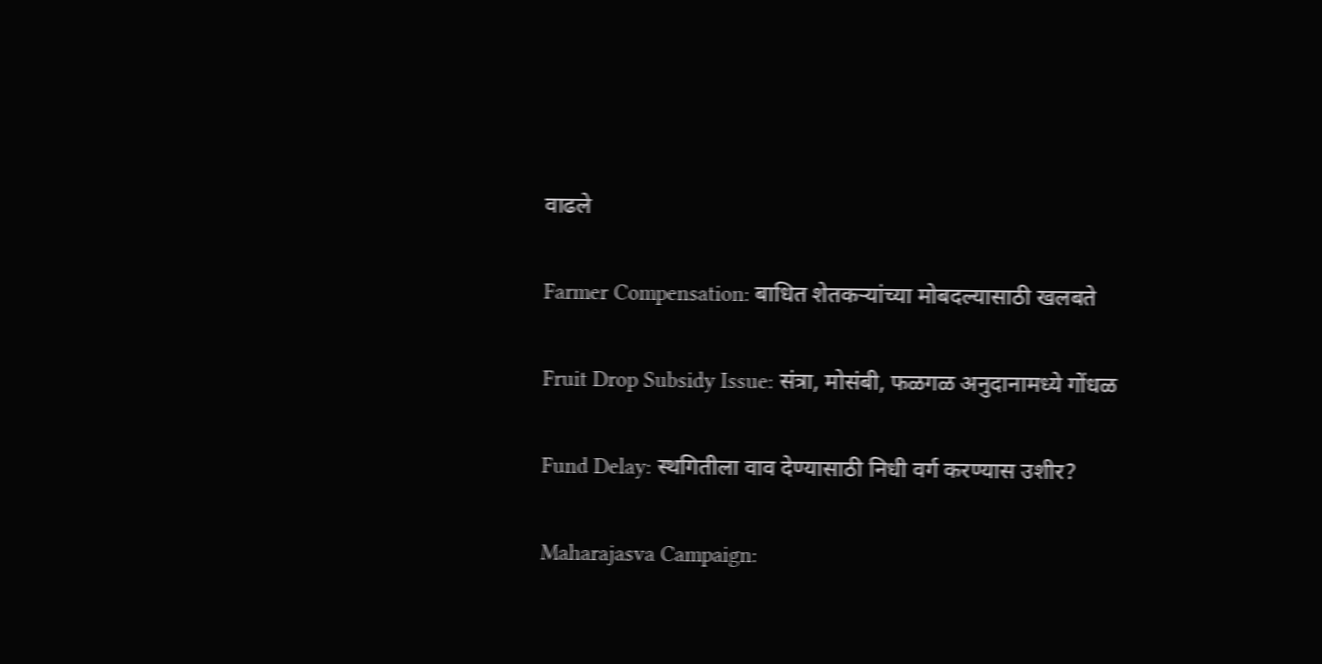वाढले

Farmer Compensation: बाधित शेतकऱ्यांच्या मोबदल्यासाठी खलबते

Fruit Drop Subsidy Issue: संत्रा, मोसंबी, फळगळ अनुदानामध्ये गोंधळ

Fund Delay: स्थगितीला वाव देण्यासाठी निधी वर्ग करण्यास उशीर?

Maharajasva Campaign: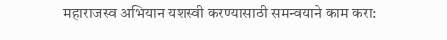महाराजस्व अभियान यशस्वी करण्यासाठी समन्वयाने काम करा: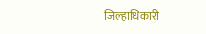जिल्हाधिकारी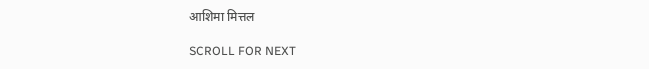आशिमा मित्तल

SCROLL FOR NEXT